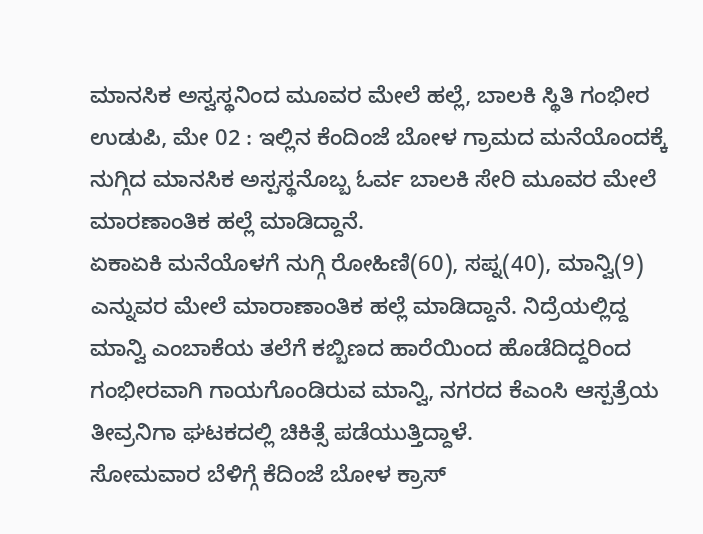ಮಾನಸಿಕ ಅಸ್ವಸ್ಥನಿಂದ ಮೂವರ ಮೇಲೆ ಹಲ್ಲೆ, ಬಾಲಕಿ ಸ್ಥಿತಿ ಗಂಭೀರ
ಉಡುಪಿ, ಮೇ 02 : ಇಲ್ಲಿನ ಕೆಂದಿಂಜೆ ಬೋಳ ಗ್ರಾಮದ ಮನೆಯೊಂದಕ್ಕೆ ನುಗ್ಗಿದ ಮಾನಸಿಕ ಅಸ್ಪಸ್ಥನೊಬ್ಬ ಓರ್ವ ಬಾಲಕಿ ಸೇರಿ ಮೂವರ ಮೇಲೆ ಮಾರಣಾಂತಿಕ ಹಲ್ಲೆ ಮಾಡಿದ್ದಾನೆ.
ಏಕಾಏಕಿ ಮನೆಯೊಳಗೆ ನುಗ್ಗಿ ರೋಹಿಣಿ(60), ಸಪ್ನ(40), ಮಾನ್ವಿ(9) ಎನ್ನುವರ ಮೇಲೆ ಮಾರಾಣಾಂತಿಕ ಹಲ್ಲೆ ಮಾಡಿದ್ದಾನೆ. ನಿದ್ರೆಯಲ್ಲಿದ್ದ ಮಾನ್ವಿ ಎಂಬಾಕೆಯ ತಲೆಗೆ ಕಬ್ಬಿಣದ ಹಾರೆಯಿಂದ ಹೊಡೆದಿದ್ದರಿಂದ ಗಂಭೀರವಾಗಿ ಗಾಯಗೊಂಡಿರುವ ಮಾನ್ವಿ, ನಗರದ ಕೆಎಂಸಿ ಆಸ್ಪತ್ರೆಯ ತೀವ್ರನಿಗಾ ಘಟಕದಲ್ಲಿ ಚಿಕಿತ್ಸೆ ಪಡೆಯುತ್ತಿದ್ದಾಳೆ.
ಸೋಮವಾರ ಬೆಳಿಗ್ಗೆ ಕೆದಿಂಜೆ ಬೋಳ ಕ್ರಾಸ್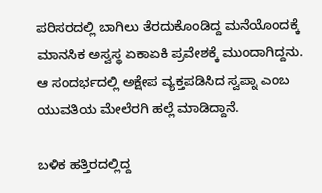ಪರಿಸರದಲ್ಲಿ ಬಾಗಿಲು ತೆರದುಕೊಂಡಿದ್ದ ಮನೆಯೊಂದಕ್ಕೆ ಮಾನಸಿಕ ಅಸ್ವಸ್ಥ ಏಕಾಏಕಿ ಪ್ರವೇಶಕ್ಕೆ ಮುಂದಾಗಿದ್ದನು. ಆ ಸಂದರ್ಭದಲ್ಲಿ ಅಕ್ಷೇಪ ವ್ಯಕ್ತಪಡಿಸಿದ ಸ್ವಪ್ನಾ ಎಂಬ ಯುವತಿಯ ಮೇಲೆರಗಿ ಹಲ್ಲೆ ಮಾಡಿದ್ದಾನೆ.

ಬಳಿಕ ಹತ್ತಿರದಲ್ಲಿದ್ದ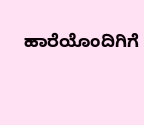ಹಾರೆಯೊಂದಿಗಿಗೆ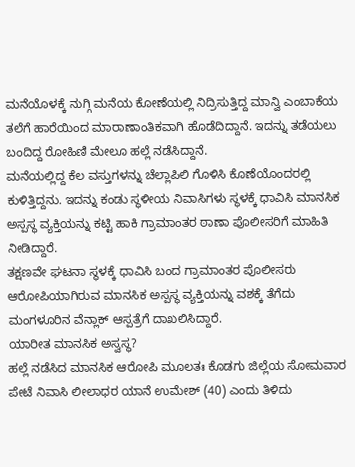ಮನೆಯೊಳಕ್ಕೆ ನುಗ್ಗಿ ಮನೆಯ ಕೋಣೆಯಲ್ಲಿ ನಿದ್ರಿಸುತ್ತಿದ್ದ ಮಾನ್ವಿ ಎಂಬಾಕೆಯ ತಲೆಗೆ ಹಾರೆಯಿಂದ ಮಾರಾಣಾಂತಿಕವಾಗಿ ಹೊಡೆದಿದ್ದಾನೆ. ಇದನ್ನು ತಡೆಯಲು ಬಂದಿದ್ದ ರೋಹಿಣಿ ಮೇಲೂ ಹಲ್ಲೆ ನಡೆಸಿದ್ದಾನೆ.
ಮನೆಯಲ್ಲಿದ್ದ ಕೆಲ ವಸ್ತುಗಳನ್ನು ಚೆಲ್ಲಾಪಿಲಿ ಗೊಳಿಸಿ ಕೊಣೆಯೊಂದರಲ್ಲಿ ಕುಳಿತ್ತಿದ್ದನು. ಇದನ್ನು ಕಂಡು ಸ್ಥಳೀಯ ನಿವಾಸಿಗಳು ಸ್ಥಳಕ್ಕೆ ಧಾವಿಸಿ ಮಾನಸಿಕ ಅಸ್ಪಸ್ಥ ವ್ಯಕ್ತಿಯನ್ನು ಕಟ್ಟಿ ಹಾಕಿ ಗ್ರಾಮಾಂತರ ಠಾಣಾ ಪೊಲೀಸರಿಗೆ ಮಾಹಿತಿ ನೀಡಿದ್ದಾರೆ.
ತಕ್ಷಣವೇ ಘಟನಾ ಸ್ಥಳಕ್ಕೆ ಧಾವಿಸಿ ಬಂದ ಗ್ರಾಮಾಂತರ ಪೊಲೀಸರು ಆರೋಪಿಯಾಗಿರುವ ಮಾನಸಿಕ ಅಸ್ಪಸ್ಥ ವ್ಯಕ್ತಿಯನ್ನು ವಶಕ್ಕೆ ತೆಗೆದು ಮಂಗಳೂರಿನ ವೆನ್ಲಾಕ್ ಆಸ್ಪತ್ರೆಗೆ ದಾಖಲಿಸಿದ್ದಾರೆ.
ಯಾರೀತ ಮಾನಸಿಕ ಅಸ್ವಸ್ಥ?
ಹಲ್ಲೆ ನಡೆಸಿದ ಮಾನಸಿಕ ಆರೋಪಿ ಮೂಲತಃ ಕೊಡಗು ಜಿಲ್ಲೆಯ ಸೋಮವಾರ ಪೇಟೆ ನಿವಾಸಿ ಲೀಲಾಧರ ಯಾನೆ ಉಮೇಶ್ (40) ಎಂದು ತಿಳಿದು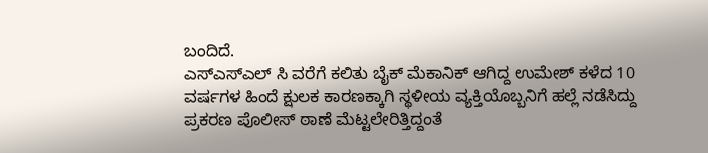ಬಂದಿದೆ.
ಎಸ್ಎಸ್ಎಲ್ ಸಿ ವರೆಗೆ ಕಲಿತು ಬೈಕ್ ಮೆಕಾನಿಕ್ ಆಗಿದ್ದ ಉಮೇಶ್ ಕಳೆದ 10 ವರ್ಷಗಳ ಹಿಂದೆ ಕ್ಷುಲಕ ಕಾರಣಕ್ಕಾಗಿ ಸ್ಥಳೀಯ ವ್ಯಕ್ತಿಯೊಬ್ಬನಿಗೆ ಹಲ್ಲೆ ನಡೆಸಿದ್ದು ಪ್ರಕರಣ ಪೊಲೀಸ್ ಠಾಣೆ ಮೆಟ್ಟಲೇರಿತ್ತಿದ್ದಂತೆ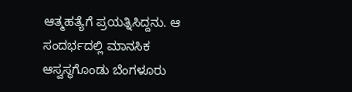ಆತ್ಮಹತ್ಯೆಗೆ ಪ್ರಯತ್ನಿಸಿದ್ದನು. ಆ ಸಂದರ್ಭದಲ್ಲಿ ಮಾನಸಿಕ ಆಸ್ವಸ್ಥಗೊಂಡು ಬೆಂಗಳೂರು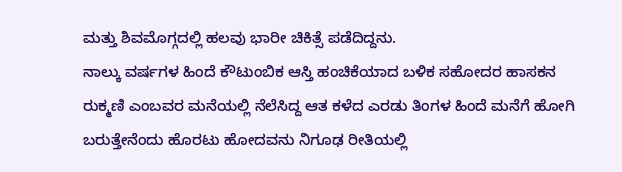ಮತ್ತು ಶಿವಮೊಗ್ಗದಲ್ಲಿ ಹಲವು ಭಾರೀ ಚಿಕಿತ್ಸೆ ಪಡೆದಿದ್ದನು.
ನಾಲ್ಕು ವರ್ಷಗಳ ಹಿಂದೆ ಕೌಟುಂಬಿಕ ಆಸ್ತಿ ಹಂಚಿಕೆಯಾದ ಬಳಿಕ ಸಹೋದರ ಹಾಸಕನ ರುಕ್ಮಣಿ ಎಂಬವರ ಮನೆಯಲ್ಲಿ ನೆಲೆಸಿದ್ದ ಆತ ಕಳೆದ ಎರಡು ತಿಂಗಳ ಹಿಂದೆ ಮನೆಗೆ ಹೋಗಿ ಬರುತ್ತೇನೆಂದು ಹೊರಟು ಹೋದವನು ನಿಗೂಢ ರೀತಿಯಲ್ಲಿ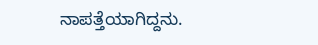ನಾಪತ್ತೆಯಾಗಿದ್ದನು.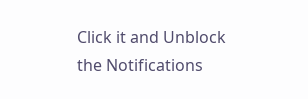Click it and Unblock the Notifications